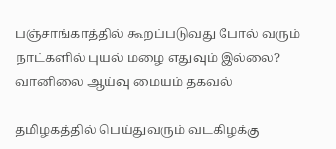பஞ்சாங்காத்தில் கூறப்படுவது போல் வரும் நாட்களில் புயல் மழை எதுவும் இல்லை? வானிலை ஆய்வு மையம் தகவல்

தமிழகத்தில் பெய்துவரும் வடகிழக்கு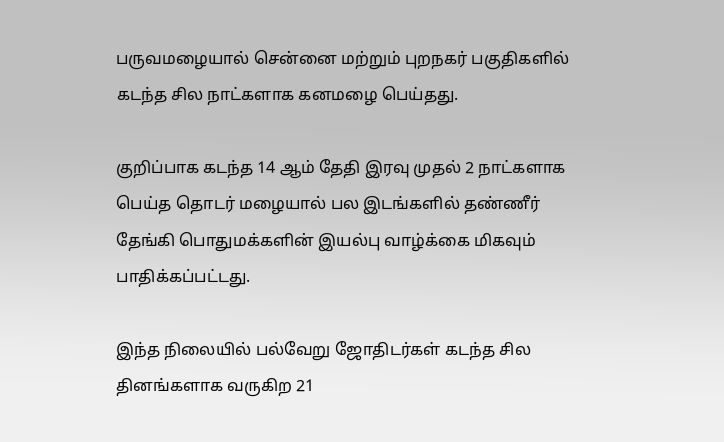பருவமழையால் சென்னை மற்றும் புறநகர் பகுதிகளில் கடந்த சில நாட்களாக கனமழை பெய்தது.

குறிப்பாக கடந்த 14 ஆம் தேதி இரவு முதல் 2 நாட்களாக பெய்த தொடர் மழையால் பல இடங்களில் தண்ணீர் தேங்கி பொதுமக்களின் இயல்பு வாழ்க்கை மிகவும் பாதிக்கப்பட்டது.

இந்த நிலையில் பல்வேறு ஜோதிடர்கள் கடந்த சில தினங்களாக வருகிற 21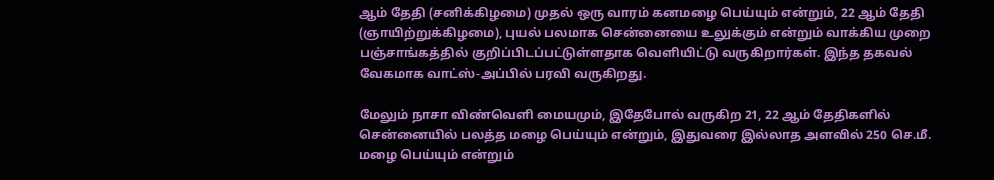ஆம் தேதி (சனிக்கிழமை) முதல் ஒரு வாரம் கனமழை பெய்யும் என்றும், 22 ஆம் தேதி (ஞாயிற்றுக்கிழமை), புயல் பலமாக சென்னையை உலுக்கும் என்றும் வாக்கிய முறை பஞ்சாங்கத்தில் குறிப்பிடப்பட்டுள்ளதாக வெளியிட்டு வருகிறார்கள். இந்த தகவல் வேகமாக வாட்ஸ்-அப்பில் பரவி வருகிறது.

மேலும் நாசா விண்வெளி மையமும், இதேபோல் வருகிற 21, 22 ஆம் தேதிகளில் சென்னையில் பலத்த மழை பெய்யும் என்றும், இதுவரை இல்லாத அளவில் 250 செ.மீ. மழை பெய்யும் என்றும்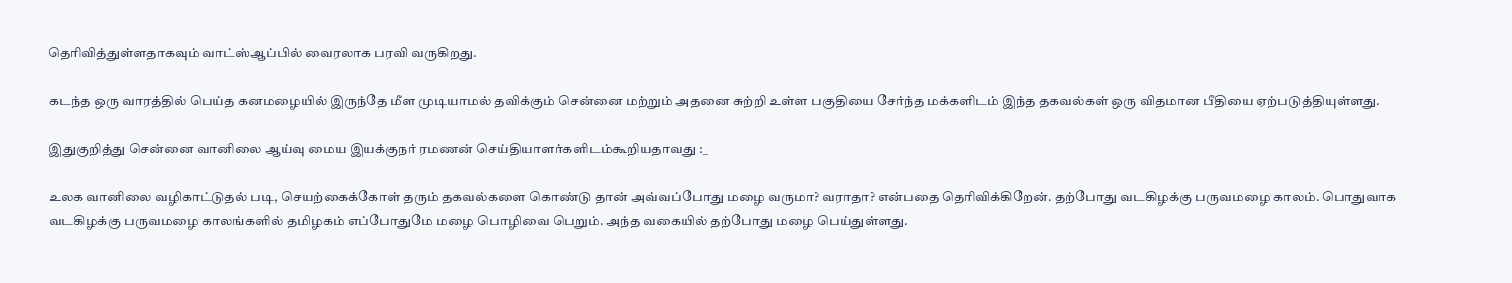தெரிவித்துள்ளதாகவும் வாட்ஸ்ஆப்பில் வைரலாக பரவி வருகிறது.

கடந்த ஒரு வாரத்தில் பெய்த கனமழையில் இருந்தே மீள முடியாமல் தவிக்கும் சென்னை மற்றும் அதனை சுற்றி உள்ள பகுதியை சேர்ந்த மக்களிடம் இந்த தகவல்கள் ஒரு விதமான பீதியை ஏற்படுத்தியுள்ளது.

இதுகுறித்து சென்னை வானிலை ஆய்வு மைய இயக்குநர் ரமணன் செய்தியாளர்களிடம்கூறியதாவது :_

உலக வானிலை வழிகாட்டுதல் படி, செயற்கைக்கோள் தரும் தகவல்களை கொண்டு தான் அவ்வப்போது மழை வருமா? வராதா? என்பதை தெரிவிக்கிறேன். தற்போது வடகிழக்கு பருவமழை காலம். பொதுவாக வடகிழக்கு பருவமழை காலங்களில் தமிழகம் எப்போதுமே மழை பொழிவை பெறும். அந்த வகையில் தற்போது மழை பெய்துள்ளது.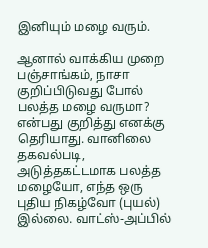இனியும் மழை வரும்.

ஆனால் வாக்கிய முறை பஞ்சாங்கம், நாசா குறிப்பிடுவது போல் பலத்த மழை வருமா? என்பது குறித்து எனக்கு தெரியாது. வானிலை தகவல்படி, அடுத்தகட்டமாக பலத்த மழையோ, எந்த ஒரு புதிய நிகழ்வோ (புயல்) இல்லை. வாட்ஸ்-அப்பில்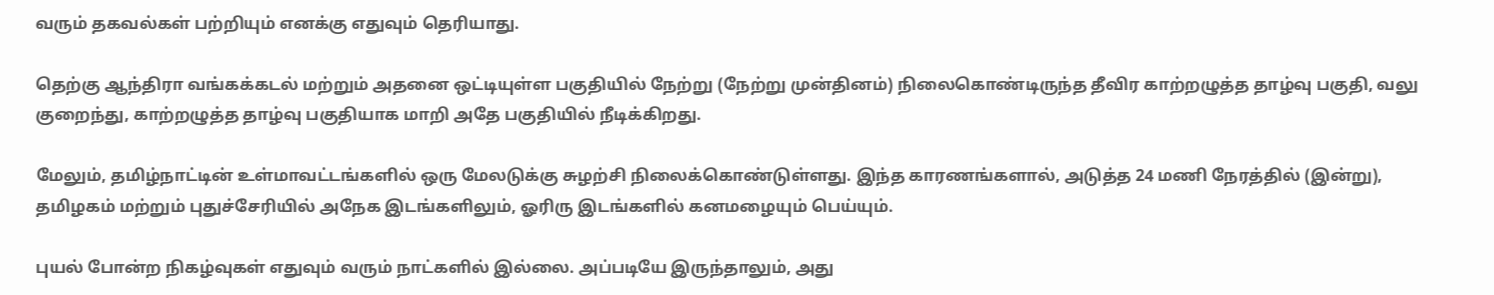வரும் தகவல்கள் பற்றியும் எனக்கு எதுவும் தெரியாது.

தெற்கு ஆந்திரா வங்கக்கடல் மற்றும் அதனை ஒட்டியுள்ள பகுதியில் நேற்று (நேற்று முன்தினம்) நிலைகொண்டிருந்த தீவிர காற்றழுத்த தாழ்வு பகுதி, வலு குறைந்து, காற்றழுத்த தாழ்வு பகுதியாக மாறி அதே பகுதியில் நீடிக்கிறது.

மேலும், தமிழ்நாட்டின் உள்மாவட்டங்களில் ஒரு மேலடுக்கு சுழற்சி நிலைக்கொண்டுள்ளது. இந்த காரணங்களால், அடுத்த 24 மணி நேரத்தில் (இன்று), தமிழகம் மற்றும் புதுச்சேரியில் அநேக இடங்களிலும், ஓரிரு இடங்களில் கனமழையும் பெய்யும்.

புயல் போன்ற நிகழ்வுகள் எதுவும் வரும் நாட்களில் இல்லை. அப்படியே இருந்தாலும், அது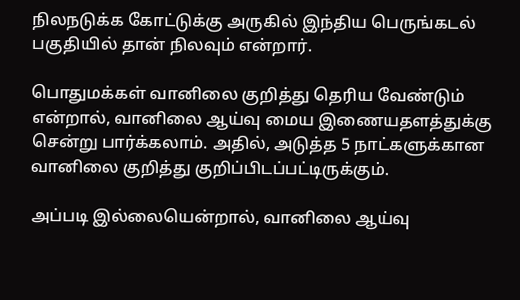நிலநடுக்க கோட்டுக்கு அருகில் இந்திய பெருங்கடல் பகுதியில் தான் நிலவும் என்றார்.

பொதுமக்கள் வானிலை குறித்து தெரிய வேண்டும் என்றால், வானிலை ஆய்வு மைய இணையதளத்துக்கு சென்று பார்க்கலாம். அதில், அடுத்த 5 நாட்களுக்கான வானிலை குறித்து குறிப்பிடப்பட்டிருக்கும்.

அப்படி இல்லையென்றால், வானிலை ஆய்வு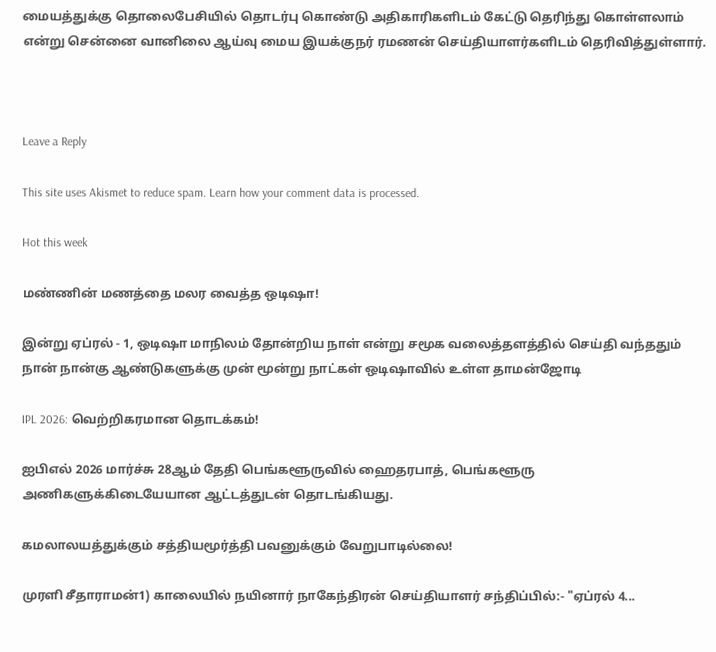மையத்துக்கு தொலைபேசியில் தொடர்பு கொண்டு அதிகாரிகளிடம் கேட்டு தெரிந்து கொள்ளலாம் என்று சென்னை வானிலை ஆய்வு மைய இயக்குநர் ரமணன் செய்தியாளர்களிடம் தெரிவித்துள்ளார்.



Leave a Reply

This site uses Akismet to reduce spam. Learn how your comment data is processed.

Hot this week

மண்ணின் மணத்தை மலர வைத்த ஒடிஷா!

இன்று ஏப்ரல் - 1, ஒடிஷா மாநிலம் தோன்றிய நாள் என்று சமூக வலைத்தளத்தில் செய்தி வந்ததும் நான் நான்கு ஆண்டுகளுக்கு முன் மூன்று நாட்கள் ஒடிஷாவில் உள்ள தாமன்ஜோடி

IPL 2026: வெற்றிகரமான தொடக்கம்!

ஐபிஎல் 2026 மார்ச்சு 28ஆம் தேதி பெங்களூருவில் ஹைதரபாத், பெங்களூரு அணிகளுக்கிடையேயான ஆட்டத்துடன் தொடங்கியது.

கமலாலயத்துக்கும் சத்தியமூர்த்தி பவனுக்கும் வேறுபாடில்லை!

முரளி சீதாராமன்1) காலையில் நயினார் நாகேந்திரன் செய்தியாளர் சந்திப்பில்:- "ஏப்ரல் 4...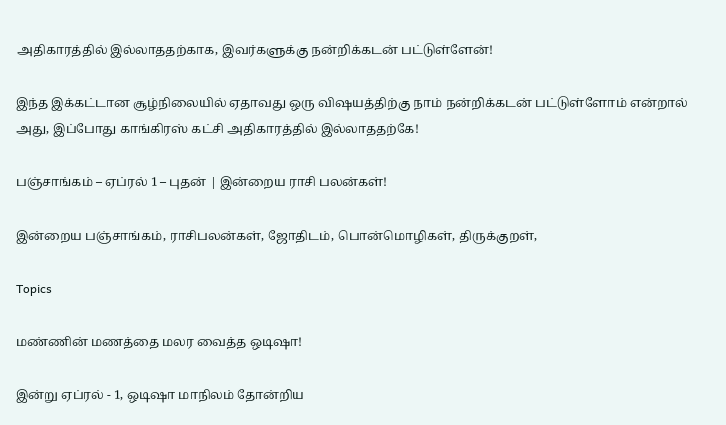அதிகாரத்தில் இல்லாததற்காக, இவர்களுக்கு நன்றிக்கடன் பட்டுள்ளேன்!

இந்த இக்கட்டான சூழ்நிலையில் ஏதாவது ஒரு விஷயத்திற்கு நாம் நன்றிக்கடன் பட்டுள்ளோம் என்றால் அது, இப்போது காங்கிரஸ் கட்சி அதிகாரத்தில் இல்லாததற்கே!

பஞ்சாங்கம் – ஏப்ரல் 1 – புதன் | இன்றைய ராசி பலன்கள்!

இன்றைய பஞ்சாங்கம், ராசிபலன்கள், ஜோதிடம், பொன்மொழிகள், திருக்குறள்,

Topics

மண்ணின் மணத்தை மலர வைத்த ஒடிஷா!

இன்று ஏப்ரல் - 1, ஒடிஷா மாநிலம் தோன்றிய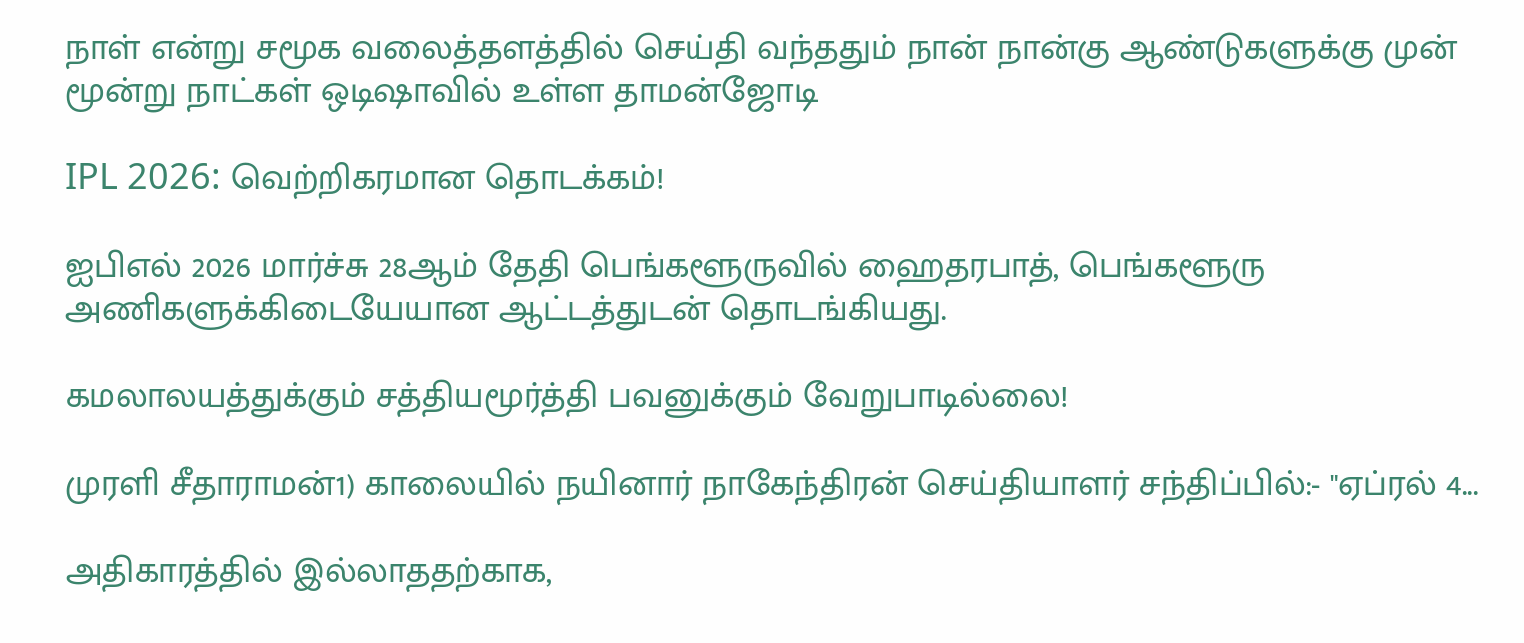நாள் என்று சமூக வலைத்தளத்தில் செய்தி வந்ததும் நான் நான்கு ஆண்டுகளுக்கு முன் மூன்று நாட்கள் ஒடிஷாவில் உள்ள தாமன்ஜோடி

IPL 2026: வெற்றிகரமான தொடக்கம்!

ஐபிஎல் 2026 மார்ச்சு 28ஆம் தேதி பெங்களூருவில் ஹைதரபாத், பெங்களூரு அணிகளுக்கிடையேயான ஆட்டத்துடன் தொடங்கியது.

கமலாலயத்துக்கும் சத்தியமூர்த்தி பவனுக்கும் வேறுபாடில்லை!

முரளி சீதாராமன்1) காலையில் நயினார் நாகேந்திரன் செய்தியாளர் சந்திப்பில்:- "ஏப்ரல் 4...

அதிகாரத்தில் இல்லாததற்காக,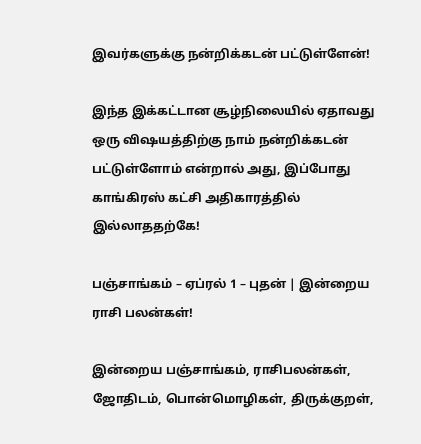இவர்களுக்கு நன்றிக்கடன் பட்டுள்ளேன்!

இந்த இக்கட்டான சூழ்நிலையில் ஏதாவது ஒரு விஷயத்திற்கு நாம் நன்றிக்கடன் பட்டுள்ளோம் என்றால் அது, இப்போது காங்கிரஸ் கட்சி அதிகாரத்தில் இல்லாததற்கே!

பஞ்சாங்கம் – ஏப்ரல் 1 – புதன் | இன்றைய ராசி பலன்கள்!

இன்றைய பஞ்சாங்கம், ராசிபலன்கள், ஜோதிடம், பொன்மொழிகள், திருக்குறள்,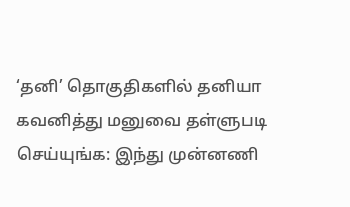‘தனி’ தொகுதிகளில் தனியா கவனித்து மனுவை தள்ளுபடி செய்யுங்க: இந்து முன்னணி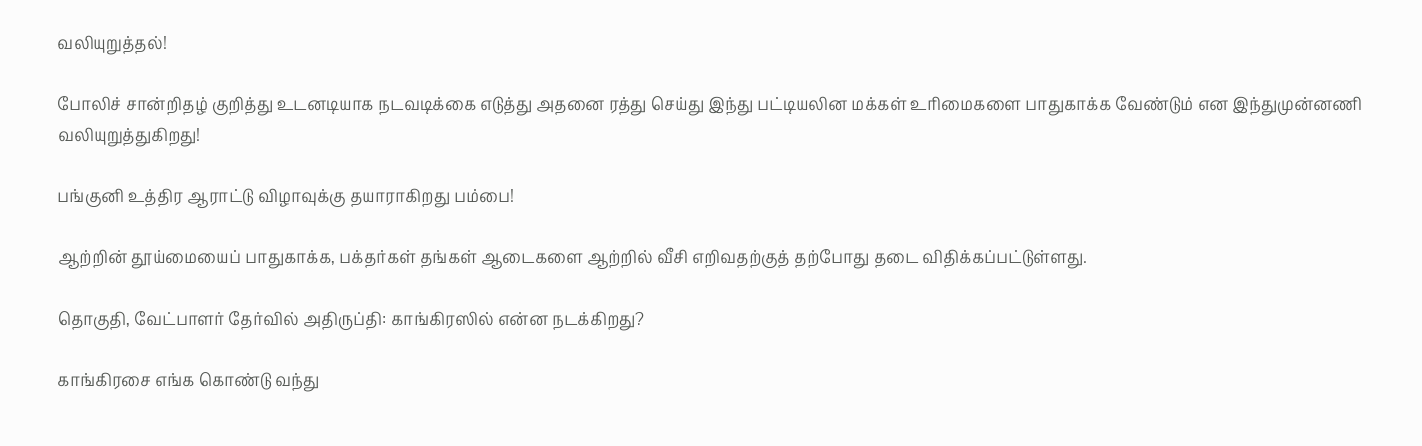வலியுறுத்தல்!

போலிச் சான்றிதழ் குறித்து உடனடியாக நடவடிக்கை எடுத்து அதனை ரத்து செய்து இந்து பட்டியலின மக்கள் உரிமைகளை பாதுகாக்க வேண்டும் என இந்துமுன்னணி வலியுறுத்துகிறது!

பங்குனி உத்திர ஆராட்டு விழாவுக்கு தயாராகிறது பம்பை!

ஆற்றின் தூய்மையைப் பாதுகாக்க, பக்தர்கள் தங்கள் ஆடைகளை ஆற்றில் வீசி எறிவதற்குத் தற்போது தடை விதிக்கப்பட்டுள்ளது.

தொகுதி, வேட்பாளர் தேர்வில் அதிருப்தி: காங்கிரஸில் என்ன நடக்கிறது?

காங்கிரசை எங்க கொண்டு வந்து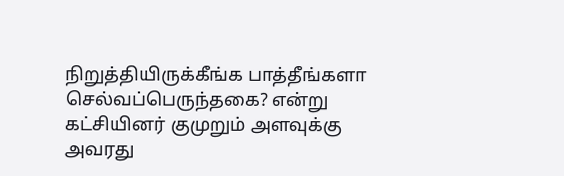நிறுத்தியிருக்கீங்க பாத்தீங்களா செல்வப்பெருந்தகை? என்று கட்சியினர் குமுறும் அளவுக்கு அவரது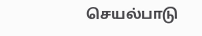செயல்பாடு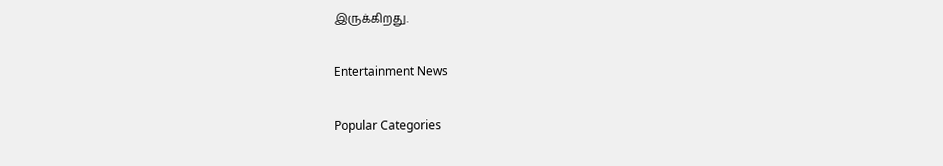இருக்கிறது.

Entertainment News

Popular Categories